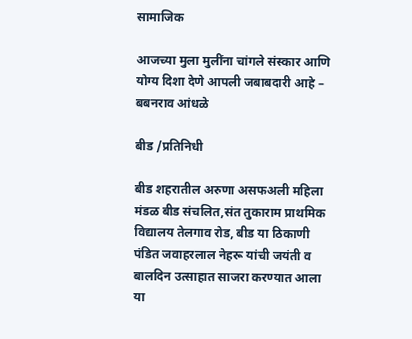सामाजिक

आजच्या मुला मुलींना चांगले संस्कार आणि योग्य दिशा देणे आपली जबाबदारी आहे – बबनराव आंधळे

बीड /प्रतिनिधी

बीड शहरातील अरुणा असफअली महिला मंडळ बीड संचलित,संत तुकाराम प्राथमिक विद्यालय तेलगाव रोड, बीड या ठिकाणी पंडित जवाहरलाल नेहरू यांची जयंती व बालदिन उत्साहात साजरा करण्यात आला या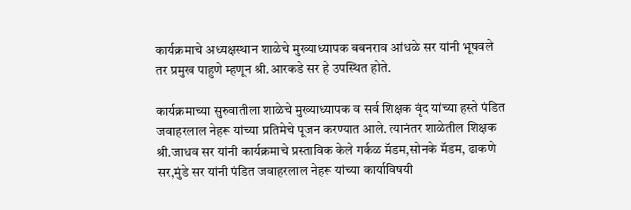कार्यक्रमाचे अध्यक्षस्थान शाळेचे मुख्याध्यापक बबनराव आंधळे सर यांनी भूषवले तर प्रमुख पाहुणे म्हणून श्री.आरकडे सर हे उपस्थित होते.

कार्यक्रमाच्या सुरुवातीला शाळेचे मुख्याध्यापक व सर्व शिक्षक वृंद यांच्या हस्ते पंडित जवाहरलाल नेहरू यांच्या प्रतिमेचे पूजन करण्यात आले. त्यानंतर शाळेतील शिक्षक श्री.जाधव सर यांनी कार्यक्रमाचे प्रस्ताविक केले गर्कळ मॅडम,सोनके मॅडम, ढाकणे सर,मुंडे सर यांनी पंडित जवाहरलाल नेहरू यांच्या कार्याविषयी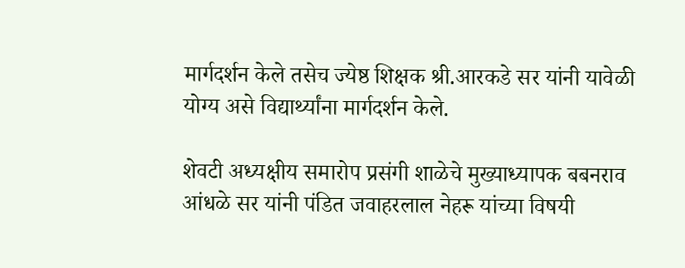मार्गदर्शन केले तसेच ज्येष्ठ शिक्षक श्री.आरकडे सर यांनी यावेळी योग्य असे विद्यार्थ्यांना मार्गदर्शन केले.

शेवटी अध्यक्षीय समारोप प्रसंगी शाळेचे मुख्याध्यापक बबनराव आंधळे सर यांनी पंडित जवाहरलाल नेहरू यांच्या विषयी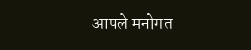आपले मनोगत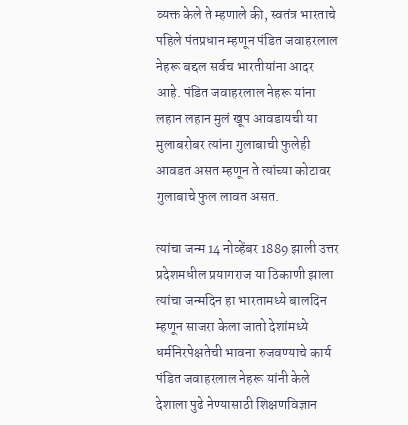व्यक्त केले ते म्हणाले की, स्वतंत्र भारताचे पहिले पंतप्रधान म्हणून पंडित जवाहरलाल नेहरू बद्दल सर्वच भारतीयांना आदर आहे. पंडित जवाहरलाल नेहरू यांना लहान लहान मुलं खूप आवडायची या मुलाबरोबर त्यांना गुलाबाची फुलेही आवडत असत म्हणून ते त्यांच्या कोटावर गुलाबाचे फुल लावत असत.

त्यांचा जन्म 14 नोव्हेंबर 1889 झाली उत्तर प्रदेशमधील प्रयागराज या ठिकाणी झाला त्यांचा जन्मदिन हा भारतामध्ये बालदिन म्हणून साजरा केला जातो देशांमध्ये धर्मनिरपेक्षतेची भावना रुजवण्याचे कार्य पंडित जवाहरलाल नेहरू यांनी केले देशाला पुढे नेण्यासाठी शिक्षणविज्ञान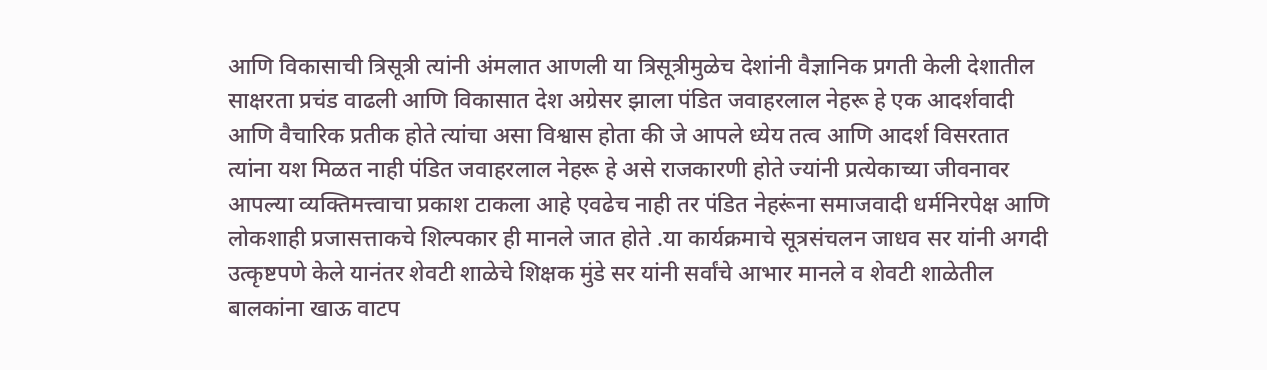आणि विकासाची त्रिसूत्री त्यांनी अंमलात आणली या त्रिसूत्रीमुळेच देशांनी वैज्ञानिक प्रगती केली देशातील साक्षरता प्रचंड वाढली आणि विकासात देश अग्रेसर झाला पंडित जवाहरलाल नेहरू हे एक आदर्शवादी आणि वैचारिक प्रतीक होते त्यांचा असा विश्वास होता की जे आपले ध्येय तत्व आणि आदर्श विसरतात त्यांना यश मिळत नाही पंडित जवाहरलाल नेहरू हे असे राजकारणी होते ज्यांनी प्रत्येकाच्या जीवनावर आपल्या व्यक्तिमत्त्वाचा प्रकाश टाकला आहे एवढेच नाही तर पंडित नेहरूंना समाजवादी धर्मनिरपेक्ष आणि लोकशाही प्रजासत्ताकचे शिल्पकार ही मानले जात होते .या कार्यक्रमाचे सूत्रसंचलन जाधव सर यांनी अगदी उत्कृष्टपणे केले यानंतर शेवटी शाळेचे शिक्षक मुंडे सर यांनी सर्वांचे आभार मानले व शेवटी शाळेतील बालकांना खाऊ वाटप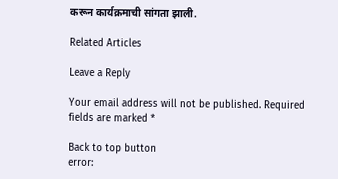करून कार्यक्रमाची सांगता झाली.

Related Articles

Leave a Reply

Your email address will not be published. Required fields are marked *

Back to top button
error: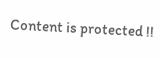Content is protected !!